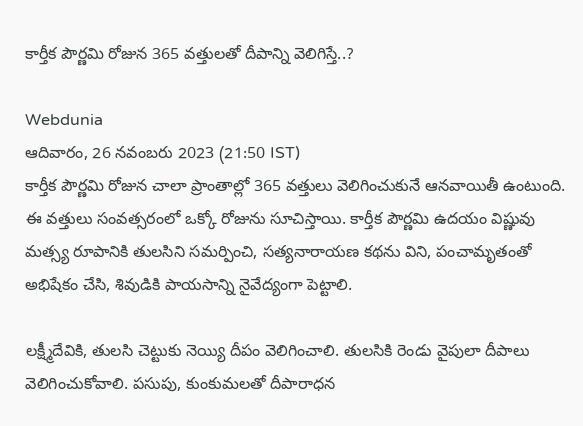కార్తీక పౌర్ణమి రోజున 365 వత్తులతో దీపాన్ని వెలిగిస్తే..?

Webdunia
ఆదివారం, 26 నవంబరు 2023 (21:50 IST)
కార్తీక పౌర్ణమి రోజున చాలా ప్రాంతాల్లో 365 వత్తులు వెలిగించుకునే ఆనవాయితీ ఉంటుంది. ఈ వత్తులు సంవత్సరంలో ఒక్కో రోజును సూచిస్తాయి. కార్తీక పౌర్ణమి ఉదయం విష్ణువు మత్స్య రూపానికి తులసిని సమర్పించి, సత్యనారాయణ కథను విని, పంచామృతంతో అభిషేకం చేసి, శివుడికి పాయసాన్ని నైవేద్యంగా పెట్టాలి.

లక్ష్మీదేవికి, తులసి చెట్టుకు నెయ్యి దీపం వెలిగించాలి. తులసికి రెండు వైపులా దీపాలు వెలిగించుకోవాలి. పసుపు, కుంకుమలతో దీపారాధన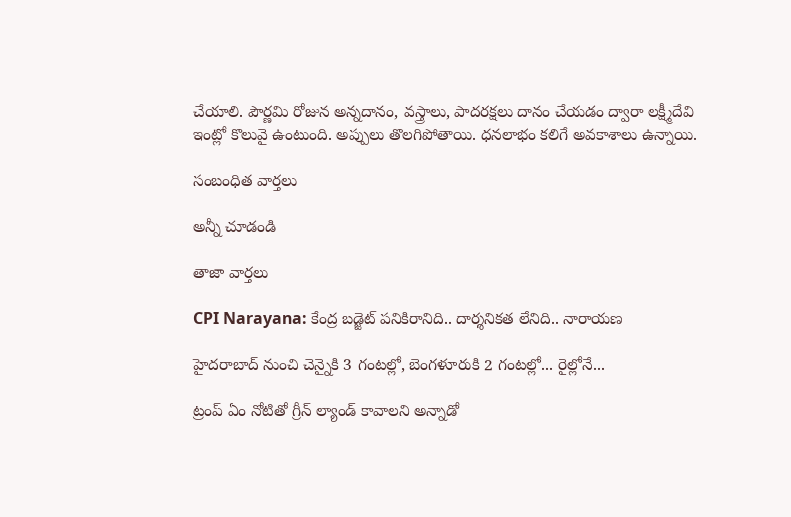చేయాలి. పౌర్ణమి రోజున అన్నదానం, వస్త్రాలు, పాదరక్షలు దానం చేయడం ద్వారా లక్ష్మీదేవి ఇంట్లో కొలువై ఉంటుంది. అప్పులు తొలగిపోతాయి. ధనలాభం కలిగే అవకాశాలు ఉన్నాయి.

సంబంధిత వార్తలు

అన్నీ చూడండి

తాజా వార్తలు

CPI Narayana: కేంద్ర బడ్జెట్‌ పనికిరానిది.. దార్శనికత లేనిది.. నారాయణ

హైదరాబాద్ నుంచి చెన్నైకి 3 గంటల్లో, బెంగళూరుకి 2 గంటల్లో... రైల్లోనే...

ట్రంప్ ఏం నోటితో గ్రీన్ ల్యాండ్ కావాలని అన్నాడో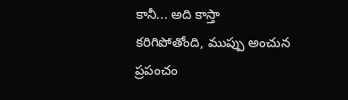కానీ... అది కాస్తా కరిగిపోతోంది, ముప్పు అంచున ప్రపంచం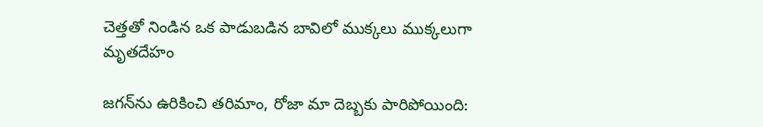చెత్తతో నిండిన ఒక పాడుబడిన బావిలో ముక్కలు ముక్కలుగా మృతదేహం

జగన్‌ను ఉరికించి తరిమాం, రోజా మా దెబ్బకు పారిపోయింది: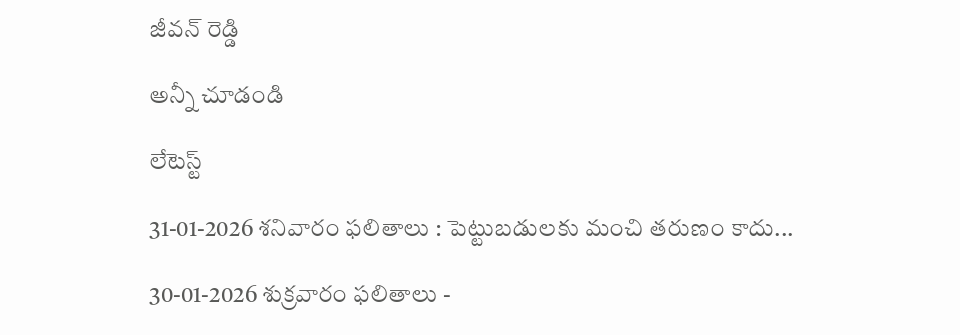జీవన్ రెడ్డి

అన్నీ చూడండి

లేటెస్ట్

31-01-2026 శనివారం ఫలితాలు : పెట్టుబడులకు మంచి తరుణం కాదు...

30-01-2026 శుక్రవారం ఫలితాలు -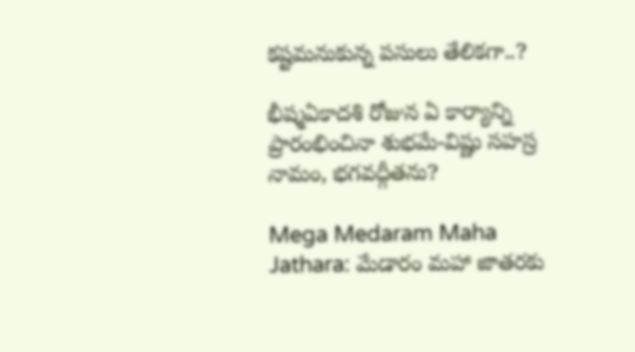కష్టమనుకున్న పసులు తేలికగా..?

భీష్మఏకాదశి రోజున ఏ కార్యాన్ని ప్రారంభించినా శుభమే-విష్ణు సహస్ర నామం, భగవద్గీతను?

Mega Medaram Maha Jathara: మేడారం మహా జాతరకు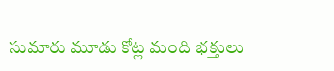సుమారు మూడు కోట్ల మంది భక్తులు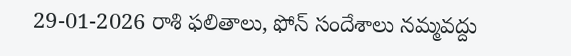29-01-2026 రాశి ఫలితాలు, ఫోన్ సందేశాలు నమ్మవద్దు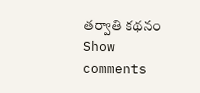తర్వాతి కథనం
Show comments